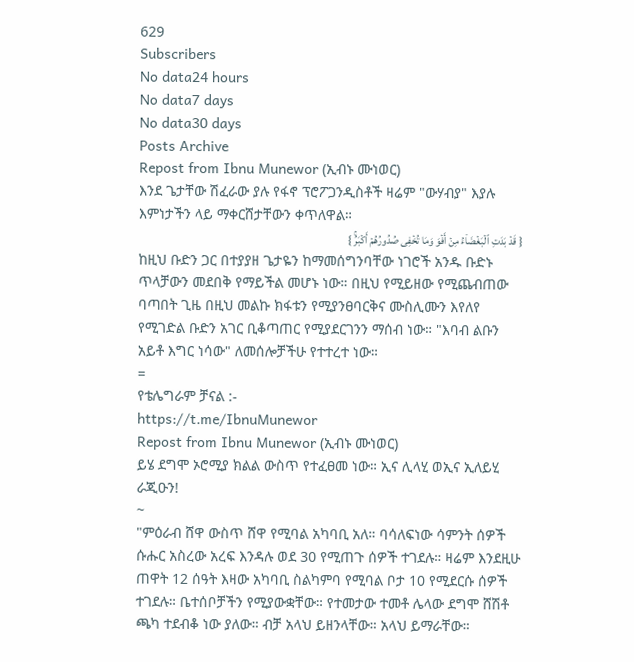629
Subscribers
No data24 hours
No data7 days
No data30 days
Posts Archive
Repost from Ibnu Munewor (ኢብኑ ሙነወር)
እንደ ጌታቸው ሽፈራው ያሉ የፋኖ ፕሮፖጋንዲስቶች ዛሬም "ውሃብያ" እያሉ እምነታችን ላይ ማቀርሸታቸውን ቀጥለዋል።
{ قَدۡ بَدَتِ ٱلۡبَغۡضَاۤءُ مِنۡ أَفۡوَ وَمَا تُخۡفِی صُدُورُهُمۡ أَكۡبَرُۚ }
ከዚህ ቡድን ጋር በተያያዘ ጌታዬን ከማመሰግንባቸው ነገሮች አንዱ ቡድኑ ጥላቻውን መደበቅ የማይችል መሆኑ ነው። በዚህ የሚይዘው የሚጨብጠው ባጣበት ጊዜ በዚህ መልኩ ክፋቱን የሚያንፀባርቅና ሙስሊሙን እየለየ የሚገድል ቡድን አገር ቢቆጣጠር የሚያደርገንን ማሰብ ነው። "እባብ ልቡን አይቶ እግር ነሳው" ለመሰሎቻችሁ የተተረተ ነው።
=
የቴሌግራም ቻናል :-
https://t.me/IbnuMunewor
Repost from Ibnu Munewor (ኢብኑ ሙነወር)
ይሄ ደግሞ ኦሮሚያ ክልል ውስጥ የተፈፀመ ነው። ኢና ሊላሂ ወኢና ኢለይሂ ራጂዑን!
~
"ምዕራብ ሸዋ ውስጥ ሸዋ የሚባል አካባቢ አለ። ባሳለፍነው ሳምንት ሰዎች ሱሑር አስረው አረፍ እንዳሉ ወደ 30 የሚጠጉ ሰዎች ተገደሉ። ዛሬም እንደዚሁ ጠዋት 12 ሰዓት እዛው አካባቢ ስልካምባ የሚባል ቦታ 10 የሚደርሱ ሰዎች ተገደሉ። ቤተሰቦቻችን የሚያውቋቸው። የተመታው ተመቶ ሌላው ደግሞ ሸሽቶ ጫካ ተደብቆ ነው ያለው። ብቻ አላህ ይዘንላቸው። አላህ ይማራቸው።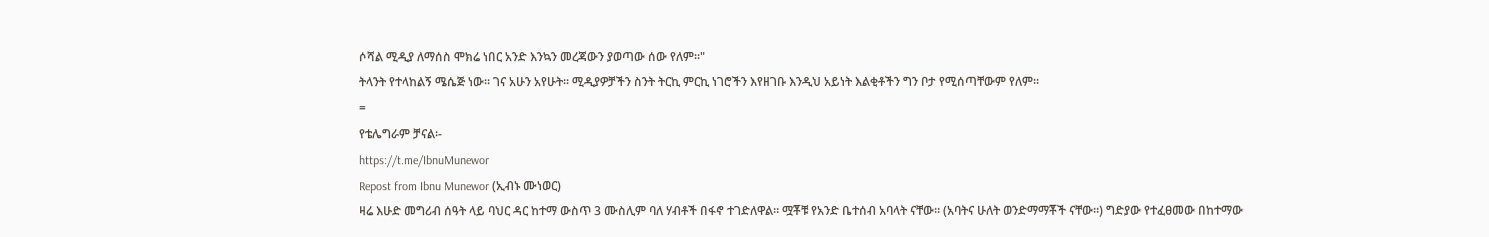ሶሻል ሚዲያ ለማሰስ ሞክሬ ነበር አንድ እንኳን መረጃውን ያወጣው ሰው የለም።"
ትላንት የተላከልኝ ሜሴጅ ነው። ገና አሁን አየሁት። ሚዲያዎቻችን ስንት ትርኪ ምርኪ ነገሮችን እየዘገቡ እንዲህ አይነት እልቂቶችን ግን ቦታ የሚሰጣቸውም የለም።
=
የቴሌግራም ቻናል፡-
https://t.me/IbnuMunewor
Repost from Ibnu Munewor (ኢብኑ ሙነወር)
ዛሬ እሁድ መግሪብ ሰዓት ላይ ባህር ዳር ከተማ ውስጥ 3 ሙስሊም ባለ ሃብቶች በፋኖ ተገድለዋል። ሟቾቹ የአንድ ቤተሰብ አባላት ናቸው። (አባትና ሁለት ወንድማማቾች ናቸው።) ግድያው የተፈፀመው በከተማው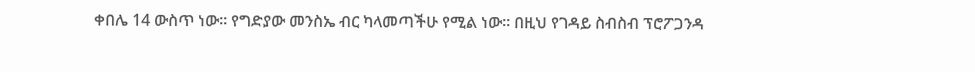ቀበሌ 14 ውስጥ ነው። የግድያው መንስኤ ብር ካላመጣችሁ የሚል ነው። በዚህ የገዳይ ስብስብ ፕሮፖጋንዳ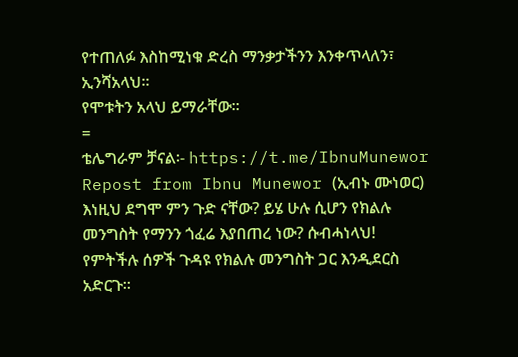የተጠለፉ እስከሚነቁ ድረስ ማንቃታችንን እንቀጥላለን፣ ኢንሻአላህ።
የሞቱትን አላህ ይማራቸው።
=
ቴሌግራም ቻናል፡- https://t.me/IbnuMunewor
Repost from Ibnu Munewor (ኢብኑ ሙነወር)
እነዚህ ደግሞ ምን ጉድ ናቸው? ይሄ ሁሉ ሲሆን የክልሉ መንግስት የማንን ጎፈሬ እያበጠረ ነው? ሱብሓነላህ! የምትችሉ ሰዎች ጉዳዩ የክልሉ መንግስት ጋር እንዲደርስ አድርጉ።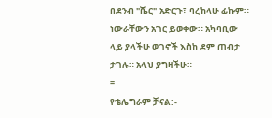በደንብ "ሼር" አድርጉ፣ ባረከላሁ ፊኩም። ነውራቸውን አገር ይወቀው። አካባቢው ላይ ያላችሁ ወገኖች እስከ ደም ጠብታ ታገሉ። አላህ ያግዛችሁ።
=
የቴሌግራም ቻናል:-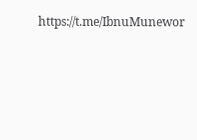https://t.me/IbnuMunewor